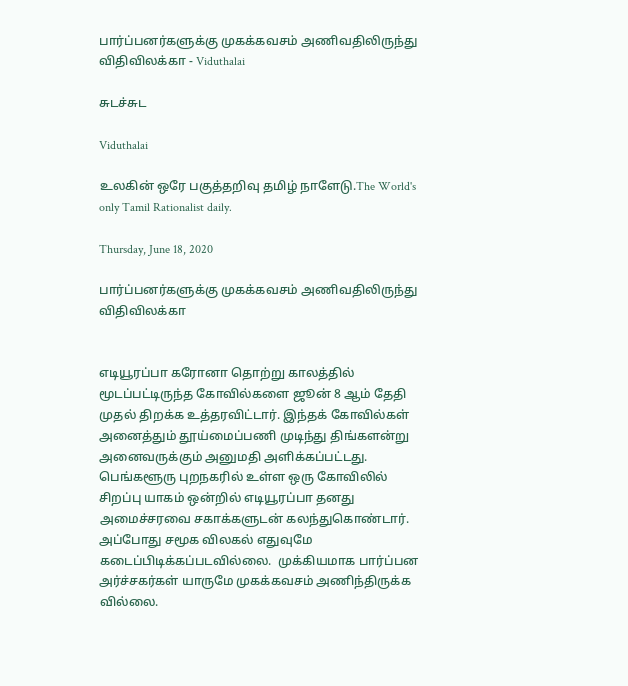பார்ப்பனர்களுக்கு முகக்கவசம் அணிவதிலிருந்து விதிவிலக்கா - Viduthalai

சுடச்சுட

Viduthalai

உலகின் ஒரே பகுத்தறிவு தமிழ் நாளேடு.The World's only Tamil Rationalist daily.

Thursday, June 18, 2020

பார்ப்பனர்களுக்கு முகக்கவசம் அணிவதிலிருந்து விதிவிலக்கா


எடியூரப்பா கரோனா தொற்று காலத்தில் மூடப்பட்டிருந்த கோவில்களை ஜூன் 8 ஆம் தேதி முதல் திறக்க உத்தரவிட்டார். இந்தக் கோவில்கள் அனைத்தும் தூய்மைப்பணி முடிந்து திங்களன்று அனைவருக்கும் அனுமதி அளிக்கப்பட்டது. பெங்களூரு புறநகரில் உள்ள ஒரு கோவிலில் சிறப்பு யாகம் ஒன்றில் எடியூரப்பா தனது அமைச்சரவை சகாக்களுடன் கலந்துகொண்டார். அப்போது சமூக விலகல் எதுவுமே கடைப்பிடிக்கப்படவில்லை.  முக்கியமாக பார்ப்பன அர்ச்சகர்கள் யாருமே முகக்கவசம் அணிந்திருக்க வில்லை.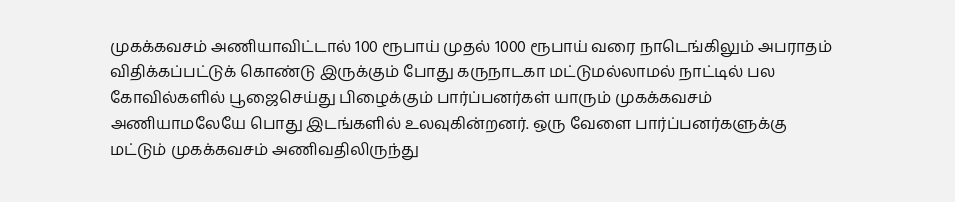முகக்கவசம் அணியாவிட்டால் 100 ரூபாய் முதல் 1000 ரூபாய் வரை நாடெங்கிலும் அபராதம் விதிக்கப்பட்டுக் கொண்டு இருக்கும் போது கருநாடகா மட்டுமல்லாமல் நாட்டில் பல கோவில்களில் பூஜைசெய்து பிழைக்கும் பார்ப்பனர்கள் யாரும் முகக்கவசம் அணியாமலேயே பொது இடங்களில் உலவுகின்றனர். ஒரு வேளை பார்ப்பனர்களுக்கு  மட்டும் முகக்கவசம் அணிவதிலிருந்து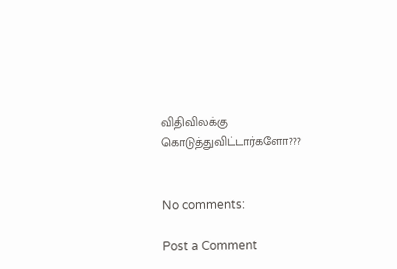விதிவிலக்கு கொடுத்துவிட்டார்களோ???


No comments:

Post a Comment